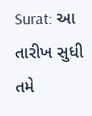Surat: આ તારીખ સુધી તમે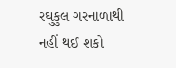રઘુકુલ ગરનાળાથી નહીં થઈ શકો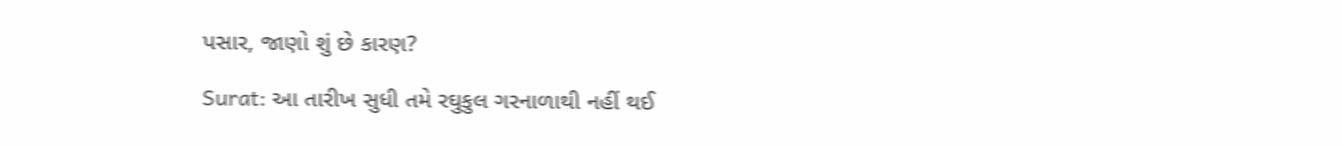પસાર, જાણો શું છે કારણ?

Surat: આ તારીખ સુધી તમે રઘુકુલ ગરનાળાથી નહીં થઈ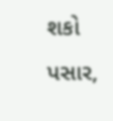શકો પસાર,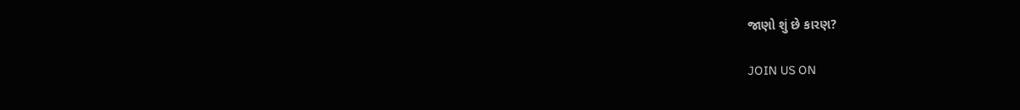જાણો શું છે કારણ?

JOIN US ON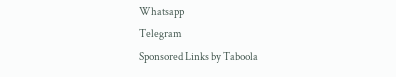Whatsapp
Telegram
Sponsored Links by Taboola